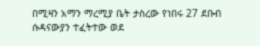በሚዛን አማን ማረሚያ ቤት ታስረው የነበሩ 27 ደቡብ ሱዳናውያን ተፈትተው ወደ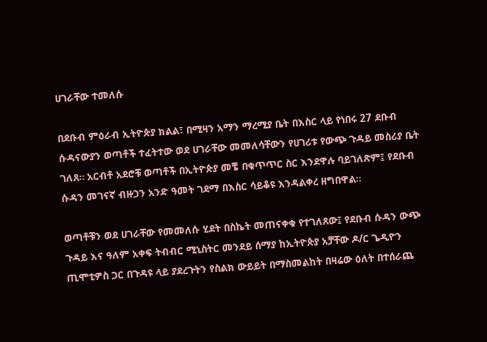ሀገራቸው ተመለሱ

በደቡብ ምዕራብ ኢትዮጵያ ክልል፣ በሚዛን አማን ማረሚያ ቤት በእስር ላይ የነበሩ 27 ደቡብ ሱዳናውያን ወጣቶች ተፈትተው ወደ ሀገራቸው መመለሳቸውን የሀገሪቱ የውጭ ጉዳይ መስሪያ ቤት ገለጸ። አርብቶ አደሮቹ ወጣቶች በኢትዮጵያ መቼ በቁጥጥር ስር እንደዋሉ ባይገለጽም፤ የደቡብ ሱዳን መገናኛ ብዙኃን አንድ ዓመት ገደማ በእስር ሳይቆዩ እንዳልቀረ ዘግበዋል።

ወጣቶቹን ወደ ሀገራቸው የመመለሱ ሂደት በስኬት መጠናቀቁ የተገለጸው፤ የደቡብ ሱዳን ውጭ ጉዳይ እና ዓለም አቀፍ ትብብር ሚኒስትር መንደይ ሰማያ ከኢትዮጵያ አቻቸው ዶ/ር ጌዲዮን ጢሞቲዎስ ጋር በጉዳዩ ላይ ያደረጉትን የስልክ ውይይት በማስመልከት በዛሬው ዕለት በተሰራጨ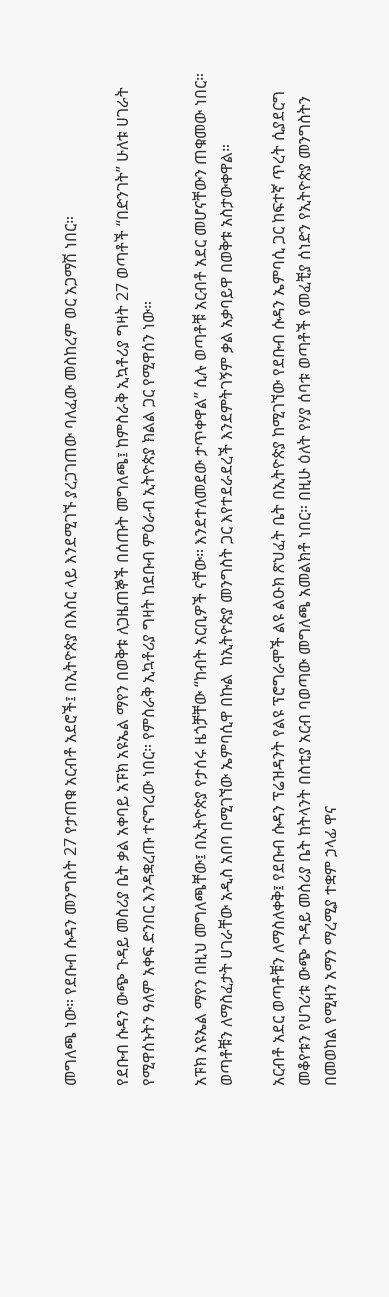መግለጫ ነው። የደቡብ ሱዳን መንግስት 27 የታጠቁ አርብቶ አደሮች፤ በኢትዮጵያ በእስር ላይ እንደሚገኙ ያረጋገጠው ባለፈው መስከረም ወር አጋማሽ ነበር።

የደቡብ ሱዳን ውጭ ጉዳይ መስሪያ ቤት ቃል አቀባይ አፑክ አዩኤል ማየን በወቅቱ ለጋዜጠኞች በሰጡት መግለጫ፤ ከምስራቅ ኢኳቶሪያ ግዛት 27 ወጣቶች “በድንገት” ሁለቱ ሀገራት የሚዋሰኑትን ዓለም አቀፍ ድንበር እንዳቋረጡ ተናግረው ነበር። የምስራቅ ኢኳቶሪያ ግዛት ከደቡብ ምዕራብ ኢትዮጵያ ክልል ጋር የሚዋሰን ነው።

አፑክ አዩኤል ማየን በዚህ መግለጫቸው፤ በኢትዮጵያ የታሰሩ ዜጎቻቸው “ከብት አርቢዎች ናቸው። እንደተለመደው ታጥቀዋል” ሲሉ ወጣቶቹ አርብቶ አደር መሆናቸውን ጠቁመው ነበር። ወጣቶቹን ለማስፈታት ሀገራቸው አዲስ አበባ በሚገኘው ኤምባሲዋ በኩል  ከኢትዮጵያ መንግስት ጋር እየተደራደረች እንደምትገኝም ቃል አቃባይዋ በወቅቱ አስታውቀዋል።

አርብቶ አደር ወጣቶቹን ለማስለቀቅ፤ የደቡብ ሱዳን ፕሬዝዳንት የልዩ ፕሮግራሞች ልዩ ልዑክ ጽህፈት ቤት በኢትዮጵያ ከሚገኘው የደቡብ ሱዳን ኤምባሲ ጋር ከፍተኛ ጥረት ሲያደርግ መቆየቱን የሀገሪቱ ውጭ ጉዳይ መስሪያ ቤት ከትላንት በስቲያ አርብ ባወጣው መግለጫ አመልክቶ ነበር። በዚሁ ዕለት የሃያ ሰባቱ ወጣቶች የመፈቺያ ሰነድን የኢትዮጵያ መንግስትን በመወከል የሚዛን አማን ማረሚያ ተቋም ኃላፊ ዋና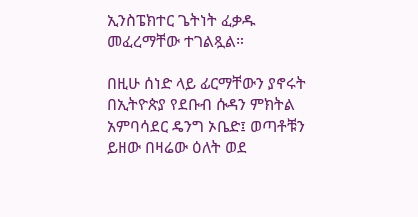ኢንስፔክተር ጌትነት ፈቃዱ መፈረማቸው ተገልጿል።

በዚሁ ሰነድ ላይ ፊርማቸውን ያኖሩት በኢትዮጵያ የደቡብ ሱዳን ምክትል አምባሳደር ዴንግ ኦቤድ፤ ወጣቶቹን ይዘው በዛሬው ዕለት ወደ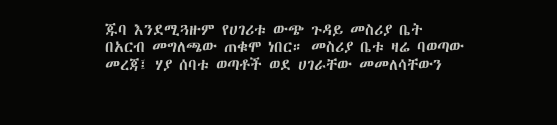ጁባ እንደሚጓዙም የሀገሪቱ ውጭ ጉዳይ መስሪያ ቤት በአርብ መግለጫው ጠቁሞ ነበር። መስሪያ ቤቱ ዛሬ ባወጣው መረጃ፤ ሃያ ሰባቱ ወጣቶች ወደ ሀገራቸው መመለሳቸውን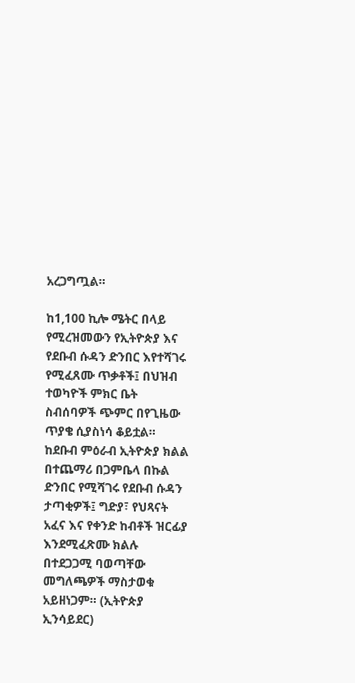አረጋግጧል።

ከ1,100 ኪሎ ሜትር በላይ የሚረዝመውን የኢትዮጵያ እና የደቡብ ሱዳን ድንበር እየተሻገሩ የሚፈጸሙ ጥቃቶች፤ በህዝብ ተወካዮች ምክር ቤት ስብሰባዎች ጭምር በየጊዜው ጥያቄ ሲያስነሳ ቆይቷል። ከደቡብ ምዕራብ ኢትዮጵያ ክልል በተጨማሪ በጋምቤላ በኩል ድንበር የሚሻገሩ የደቡብ ሱዳን ታጣቂዎች፤ ግድያ፣ የህጻናት አፈና እና የቀንድ ከብቶች ዝርፊያ እንደሚፈጽሙ ክልሉ በተደጋጋሚ ባወጣቸው መግለጫዎች ማስታወቁ አይዘነጋም። (ኢትዮጵያ ኢንሳይደር)